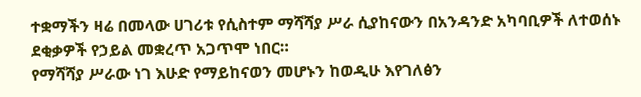ተቋማችን ዛሬ በመላው ሀገሪቱ የሲስተም ማሻሻያ ሥራ ሲያከናውን በአንዳንድ አካባቢዎች ለተወሰኑ ደቂቃዎች የኃይል መቋረጥ አጋጥሞ ነበር።
የማሻሻያ ሥራው ነገ እሁድ የማይከናወን መሆኑን ከወዲሁ እየገለፅን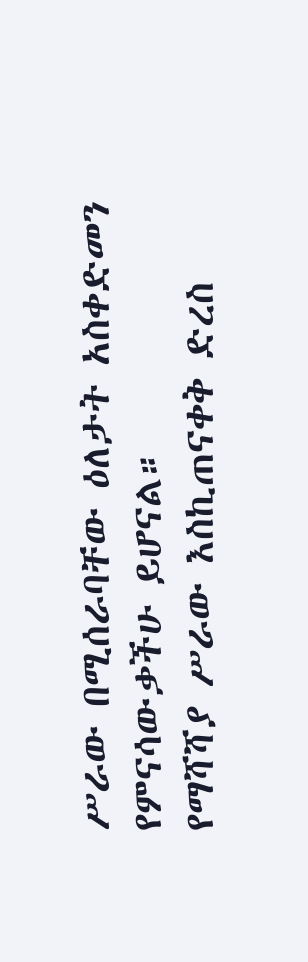ሥራው በሚሰራባቸው ዕለታት አስቀድመን የምናሳውቃችሁ ይሆናል።
የማሻሻያ ሥራው እስኪጠናቀቅ ድረስ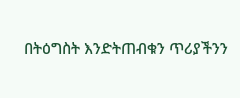በትዕግስት እንድትጠብቁን ጥሪያችንን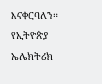እናቀርባለን።
የኢትዮጵያ ኤሌክትሪክ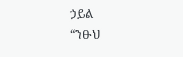ኃይል
“ንፁህ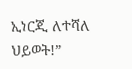ኢነርጂ ለተሻለ ህይወት!”